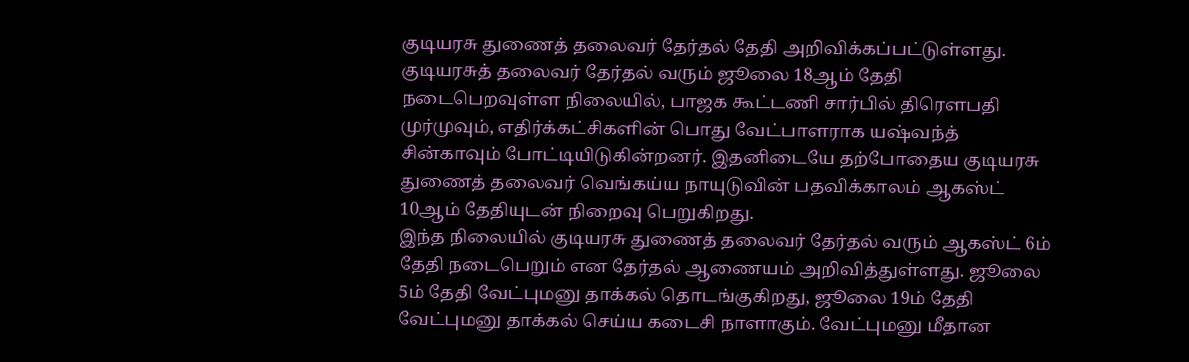குடியரசு துணைத் தலைவர் தேர்தல் தேதி அறிவிக்கப்பட்டுள்ளது.
குடியரசுத் தலைவர் தேர்தல் வரும் ஜூலை 18ஆம் தேதி நடைபெறவுள்ள நிலையில், பாஜக கூட்டணி சார்பில் திரௌபதி முர்முவும், எதிர்க்கட்சிகளின் பொது வேட்பாளராக யஷ்வந்த் சின்காவும் போட்டியிடுகின்றனர். இதனிடையே தற்போதைய குடியரசு துணைத் தலைவர் வெங்கய்ய நாயுடுவின் பதவிக்காலம் ஆகஸ்ட் 10ஆம் தேதியுடன் நிறைவு பெறுகிறது.
இந்த நிலையில் குடியரசு துணைத் தலைவர் தேர்தல் வரும் ஆகஸ்ட் 6ம் தேதி நடைபெறும் என தேர்தல் ஆணையம் அறிவித்துள்ளது. ஜூலை 5ம் தேதி வேட்புமனு தாக்கல் தொடங்குகிறது, ஜூலை 19ம் தேதி வேட்புமனு தாக்கல் செய்ய கடைசி நாளாகும். வேட்புமனு மீதான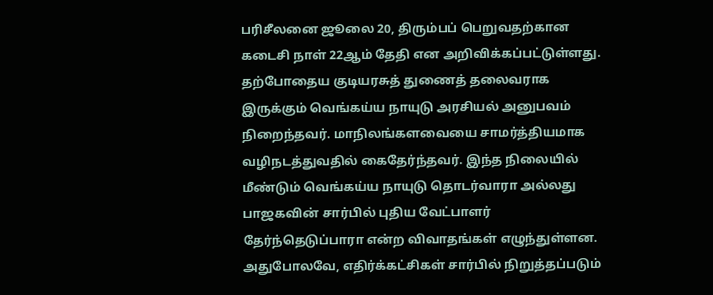பரிசீலனை ஜூலை 20, திரும்பப் பெறுவதற்கான கடைசி நாள் 22ஆம் தேதி என அறிவிக்கப்பட்டுள்ளது.
தற்போதைய குடியரசுத் துணைத் தலைவராக இருக்கும் வெங்கய்ய நாயுடு அரசியல் அனுபவம் நிறைந்தவர். மாநிலங்களவையை சாமர்த்தியமாக வழிநடத்துவதில் கைதேர்ந்தவர். இந்த நிலையில் மீண்டும் வெங்கய்ய நாயுடு தொடர்வாரா அல்லது பாஜகவின் சார்பில் புதிய வேட்பாளர் தேர்ந்தெடுப்பாரா என்ற விவாதங்கள் எழுந்துள்ளன. அதுபோலவே, எதிர்க்கட்சிகள் சார்பில் நிறுத்தப்படும்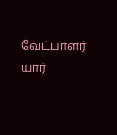வேட்பாளர் யார்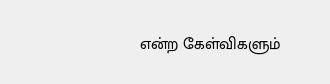என்ற கேள்விகளும்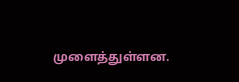முளைத்துள்ளன.